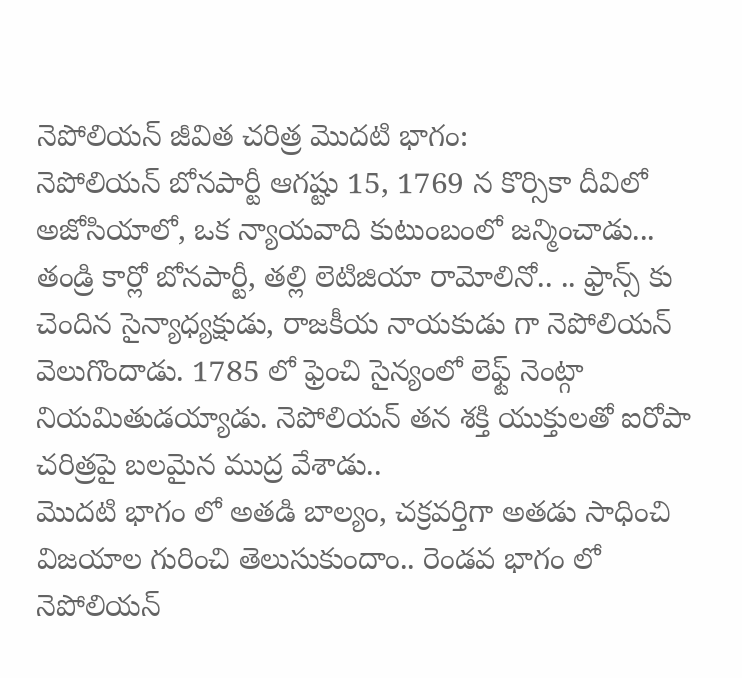నెపోలియన్ జీవిత చరిత్ర మొదటి భాగం:
నెపోలియన్ బోనపార్టీ ఆగష్టు 15, 1769 న కొర్సికా దీవిలో అజోసియాలో, ఒక న్యాయవాది కుటుంబంలో జన్మించాడు... తండ్రి కార్లో బోనపార్టీ, తల్లి లెటిజియా రామోలినో.. .. ఫ్రాన్స్ కు చెందిన సైన్యాధ్యక్షుడు, రాజకీయ నాయకుడు గా నెపోలియన్ వెలుగొందాడు. 1785 లో ఫ్రెంచి సైన్యంలో లెఫ్ట్ నెంట్గా నియమితుడయ్యాడు. నెపోలియన్ తన శక్తి యుక్తులతో ఐరోపా చరిత్రపై బలమైన ముద్ర వేశాడు..
మొదటి భాగం లో అతడి బాల్యం, చక్రవర్తిగా అతడు సాధించి విజయాల గురించి తెలుసుకుందాం.. రెండవ భాగం లో నెపోలియన్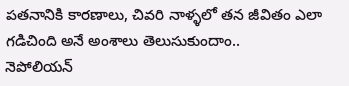పతనానికి కారణాలు, చివరి నాళ్ళలో తన జీవితం ఎలా గడిచింది అనే అంశాలు తెలుసుకుందాం..
నెపోలియన్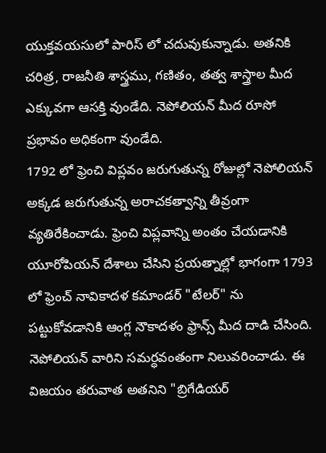యుక్తవయసులో పారిస్ లో చదువుకున్నాడు. అతనికి చరిత్ర, రాజనీతి శాస్త్రము, గణితం, తత్వ శాస్త్రాల మీద ఎక్కువగా ఆసక్తి వుండేది. నెపోలియన్ మీద రూసో ప్రభావం అధికంగా వుండేది.
1792 లో ఫ్రెంచి విప్లవం జరుగుతున్న రోజుల్లో నెపోలియన్ అక్కడ జరుగుతున్న అరాచకత్వాన్ని తీవ్రంగా వ్యతిరేకించాడు. ఫ్రెంచి విప్లవాన్ని అంతం చేయడానికి యూరోపియన్ దేశాలు చేసిని ప్రయత్నాల్లో భాగంగా 1793 లో ఫ్రెంచ్ నావికాదళ కమాండర్ "టేలర్" ను పట్టుకోవడానికి ఆంగ్ల నౌకాదళం ఫ్రాన్స్ మీద దాడి చేసింది. నెపోలియన్ వారిని సమర్ధవంతంగా నిలువరించాడు. ఈ విజయం తరువాత అతనిని "బ్రిగేడియర్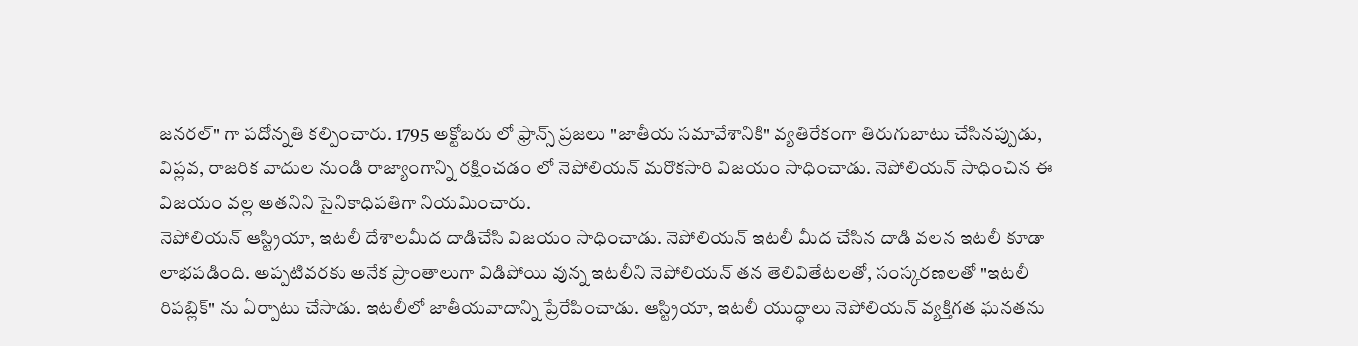జనరల్" గా పదోన్నతి కల్పించారు. 1795 అక్టోబరు లో ఫ్రాన్స్ ప్రజలు "జాతీయ సమావేశానికి" వ్యతిరేకంగా తిరుగుబాటు చేసినప్పుడు, విప్లవ, రాజరిక వాదుల నుండి రాజ్యాంగాన్ని రక్షించడం లో నెపోలియన్ మరొకసారి విజయం సాధించాడు. నెపోలియన్ సాధించిన ఈ విజయం వల్ల అతనిని సైనికాధిపతిగా నియమించారు.
నెపోలియన్ ఆస్ట్రియా, ఇటలీ దేశాలమీద దాడిచేసి విజయం సాధించాడు. నెపోలియన్ ఇటలీ మీద చేసిన దాడి వలన ఇటలీ కూడా లాభపడింది. అప్పటివరకు అనేక ప్రాంతాలుగా విడిపోయి వున్న ఇటలీని నెపోలియన్ తన తెలివితేటలతో, సంస్కరణలతో "ఇటలీ రిపబ్లిక్" ను ఏర్పాటు చేసాడు. ఇటలీలో జాతీయవాదాన్ని ప్రేరేపించాడు. ఆస్ట్రియా, ఇటలీ యుద్ధాలు నెపోలియన్ వ్యక్తిగత ఘనతను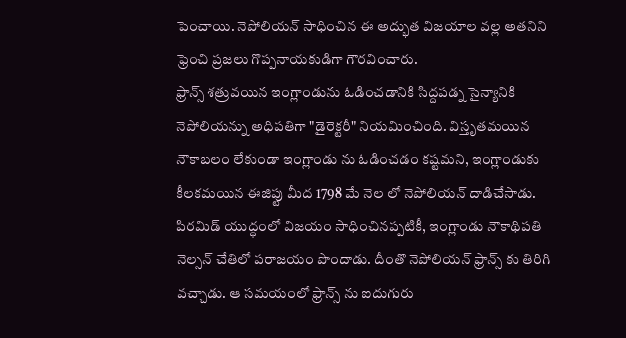పెంచాయి. నెపోలియన్ సాధించిన ఈ అద్భుత విజయాల వల్ల అతనిని ఫ్రెంచి ప్రజలు గొప్పనాయకుడిగా గౌరవించారు.
ఫ్రాన్స్ శత్రువయిన ఇంగ్లాండును ఓడించడానికి సిద్దపడ్న సైన్యానికి నెపోలియన్ను అధిపతిగా "డైరెక్టరీ" నియమించింది. విస్తృతమయిన నౌకాబలం లేకుండా ఇంగ్లాండు ను ఓడించడం కష్టమని, ఇంగ్లాండుకు కీలకమయిన ఈజిప్టు మీద 1798 మే నెల లో నెపోలియన్ దాడిచేసాడు. పిరమిడ్ యుద్ధంలో విజయం సాధించినప్పటికీ, ఇంగ్లాండు నౌకాథిపతి నెల్సన్ చేతిలో పరాజయం పొందాడు. దీంతొ నెపోలియన్ ఫ్రాన్స్ కు తిరిగి వచ్చాడు. ఆ సమయంలో ఫ్రాన్స్ ను ఐదుగురు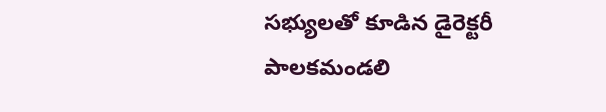సభ్యులతో కూడిన డైరెక్టరీ పాలకమండలి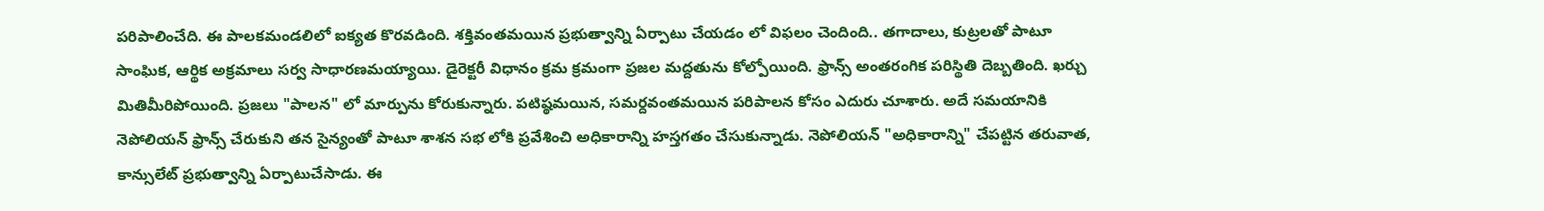పరిపాలించేది. ఈ పాలకమండలిలో ఐక్యత కొరవడింది. శక్తివంతమయిన ప్రభుత్వాన్ని ఏర్పాటు చేయడం లో విఫలం చెందింది.. తగాదాలు, కుట్రలతో పాటూ సాంఘిక, ఆర్థిక అక్రమాలు సర్వ సాధారణమయ్యాయి. డైరెక్టరీ విధానం క్రమ క్రమంగా ప్రజల మద్దతును కోల్పోయింది. ఫ్రాన్స్ అంతరంగిక పరిస్థితి దెబ్బతింది. ఖర్చు మితిమీరిపోయింది. ప్రజలు "పాలన" లో మార్పును కోరుకున్నారు. పటిష్ఠమయిన, సమర్దవంతమయిన పరిపాలన కోసం ఎదురు చూశారు. అదే సమయానికి నెపోలియన్ ఫ్రాన్స్ చేరుకుని తన సైన్యంతో పాటూ శాశన సభ లోకి ప్రవేశించి అధికారాన్ని హస్తగతం చేసుకున్నాడు. నెపోలియన్ "అధికారాన్ని" చేపట్టిన తరువాత, కాన్సులేట్ ప్రభుత్వాన్ని ఏర్పాటుచేసాడు. ఈ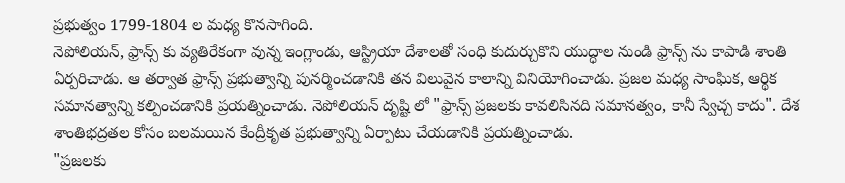ప్రభుత్వం 1799-1804 ల మధ్య కొనసాగింది.
నెపోలియన్, ఫ్రాన్స్ కు వ్యతిరేకంగా వున్న ఇంగ్లాండు, ఆస్ట్రియా దేశాలతో సంధి కుదుర్చుకొని యుద్ధాల నుండి ఫ్రాన్స్ ను కాపాడి శాంతి ఏర్పరిచాడు. ఆ తర్వాత ఫ్రాన్స్ ప్రభుత్వాన్ని పునర్మించడానికి తన విలువైన కాలాన్ని వినియోగించాడు. ప్రజల మధ్య సాంఘిక, ఆర్థిక సమానత్వాన్ని కల్పించడానికి ప్రయత్నించాడు. నెపోలియన్ దృష్టి లో "ఫ్రాన్స్ ప్రజలకు కావలిసినది సమానత్వం, కానీ స్వేచ్చ కాదు". దేశ శాంతిభద్రతల కోసం బలమయిన కేంద్రీకృత ప్రభుత్వాన్ని ఏర్పాటు చేయడానికి ప్రయత్నించాడు.
"ప్రజలకు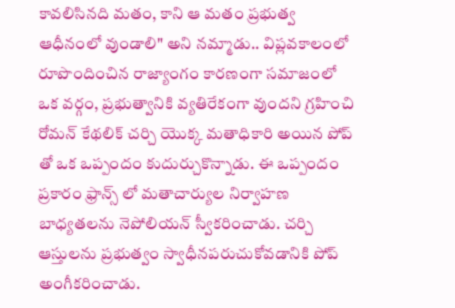కావలిసినది మతం, కాని ఆ మతం ప్రభుత్వ ఆధీనంలో వుండాలి" అని నమ్మాడు.. విప్లవకాలంలో రూపొందించిన రాజ్యాంగం కారణంగా సమాజంలో ఒక వర్గం, ప్రభుత్వానికి వ్యతిరేకంగా వుందని గ్రహించి రోమన్ కేథలిక్ చర్చి యొక్క మతాధికారి అయిన పోప్ తో ఒక ఒప్పందం కుదుర్చుకొన్నాడు. ఈ ఒప్పందం ప్రకారం ఫ్రాన్స్ లో మతాచార్యుల నిర్వాహణ బాధ్యతలను నెపోలియన్ స్వీకరించాడు. చర్చి ఆస్తులను ప్రభుత్వం స్వాధీనపరుచుకోవడానికి పోప్ అంగీకరించాడు.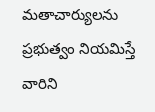మతాచార్యులను ప్రభుత్వం నియమిస్తే వారిని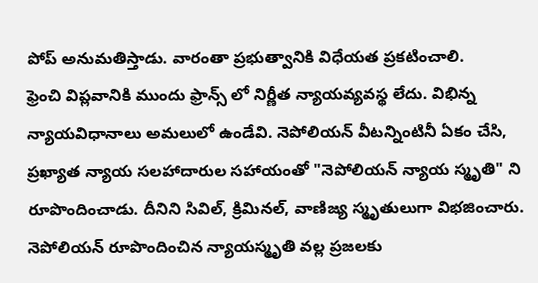పోప్ అనుమతిస్తాడు. వారంతా ప్రభుత్వానికి విధేయత ప్రకటించాలి.
ఫ్రెంచి విప్లవానికి ముందు ఫ్రాన్స్ లో నిర్ణీత న్యాయవ్యవస్థ లేదు. విభిన్న న్యాయవిధానాలు అమలులో ఉండేవి. నెపోలియన్ వీటన్నింటినీ ఏకం చేసి, ప్రఖ్యాత న్యాయ సలహాదారుల సహాయంతో "నెపోలియన్ న్యాయ స్మృతి" ని రూపొందించాడు. దీనిని సివిల్, క్రిమినల్, వాణిజ్య స్మృతులుగా విభజించారు. నెపోలియన్ రూపొందించిన న్యాయస్మృతి వల్ల ప్రజలకు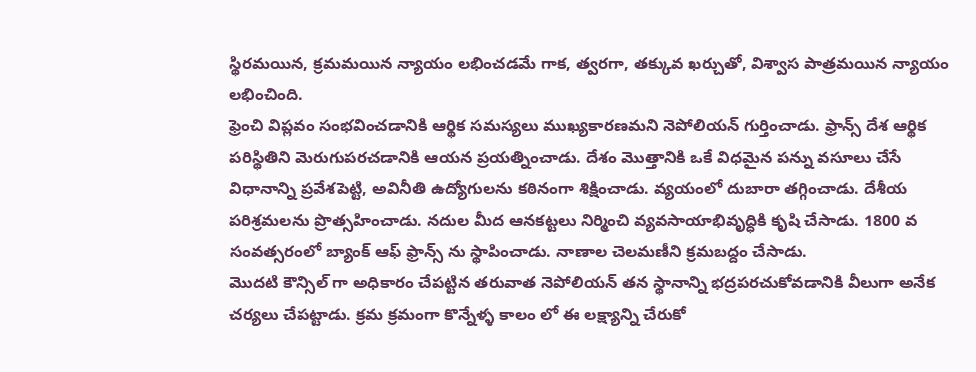స్థిరమయిన, క్రమమయిన న్యాయం లభించడమే గాక, త్వరగా, తక్కువ ఖర్చుతో, విశ్వాస పాత్రమయిన న్యాయం లభించింది.
ఫ్రెంచి విప్లవం సంభవించడానికి ఆర్థిక సమస్యలు ముఖ్యకారణమని నెపోలియన్ గుర్తించాడు. ఫ్రాన్స్ దేశ ఆర్థిక పరిస్థితిని మెరుగుపరచడానికి ఆయన ప్రయత్నించాడు. దేశం మొత్తానికి ఒకే విధమైన పన్ను వసూలు చేసే విధానాన్ని ప్రవేశపెట్టి, అవినీతి ఉద్యోగులను కఠినంగా శిక్షించాడు. వ్యయంలో దుబారా తగ్గించాడు. దేశీయ పరిశ్రమలను ప్రొత్సహించాడు. నదుల మీద ఆనకట్టలు నిర్మించి వ్యవసాయాభివృద్ధికి కృషి చేసాడు. 1800 వ సంవత్సరంలో బ్యాంక్ ఆఫ్ ఫ్రాన్స్ ను స్థాపించాడు. నాణాల చెలమణీని క్రమబద్దం చేసాడు.
మొదటి కౌన్సిల్ గా అధికారం చేపట్టిన తరువాత నెపోలియన్ తన స్థానాన్ని భద్రపరచుకోవడానికి వీలుగా అనేక చర్యలు చేపట్టాడు. క్రమ క్రమంగా కొన్నేళ్ళ కాలం లో ఈ లక్ష్యాన్ని చేరుకో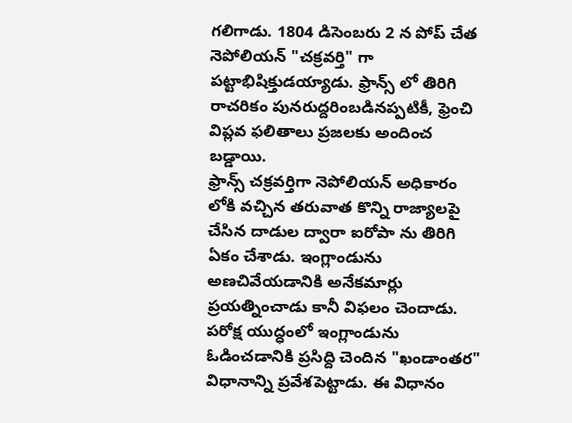గలిగాడు. 1804 డిసెంబరు 2 న పోప్ చేత నెపోలియన్ "చక్రవర్తి" గా పట్టాభిషిక్తుడయ్యాడు. ఫ్రాన్స్ లో తిరిగి రాచరికం పునరుద్దరింబడినప్పటికీ, ఫ్రెంచి విప్లవ ఫలితాలు ప్రజలకు అందించ బడ్డాయి.
ఫ్రాన్స్ చక్రవర్తిగా నెపోలియన్ అధికారం లోకి వచ్చిన తరువాత కొన్ని రాజ్యాలపై చేసిన దాడుల ద్వారా ఐరోపా ను తిరిగి ఏకం చేశాడు. ఇంగ్లాండును అణచివేయడానికి అనేకమార్లు ప్రయత్నించాడు కానీ విఫలం చెందాడు.
పరోక్ష యుద్ధంలో ఇంగ్లాండును ఓడించడానికి ప్రసిద్ది చెందిన "ఖండాంతర" విధానాన్ని ప్రవేశపెట్టాడు. ఈ విధానం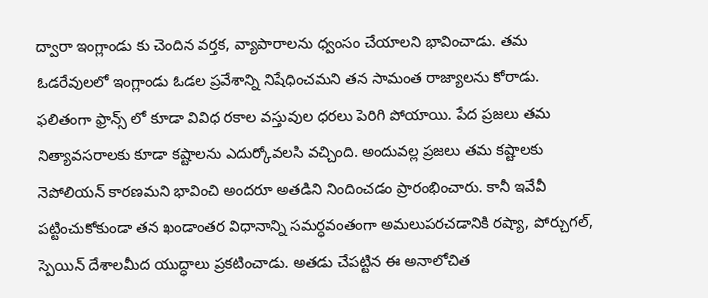ద్వారా ఇంగ్లాండు కు చెందిన వర్తక, వ్యాపారాలను ధ్వంసం చేయాలని భావించాడు. తమ ఓడరేవులలో ఇంగ్లాండు ఓడల ప్రవేశాన్ని నిషేధించమని తన సామంత రాజ్యాలను కోరాడు. ఫలితంగా ఫ్రాన్స్ లో కూడా వివిధ రకాల వస్తువుల ధరలు పెరిగి పోయాయి. పేద ప్రజలు తమ నిత్యావసరాలకు కూడా కష్టాలను ఎదుర్కోవలసి వచ్చింది. అందువల్ల ప్రజలు తమ కష్టాలకు నెపోలియన్ కారణమని భావించి అందరూ అతడిని నిందించడం ప్రారంభించారు. కానీ ఇవేవీ పట్టించుకోకుండా తన ఖండాంతర విధానాన్ని సమర్ధవంతంగా అమలుపరచడానికి రష్యా, పోర్చుగల్, స్పెయిన్ దేశాలమీద యుద్ధాలు ప్రకటించాడు. అతడు చేపట్టిన ఈ అనాలోచిత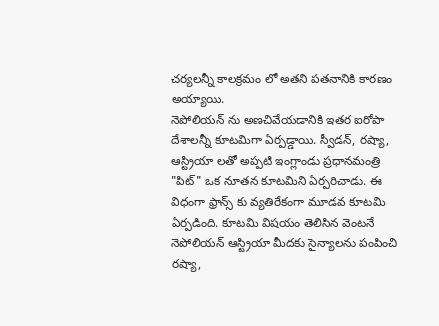చర్యలన్నీ కాలక్రమం లో అతని పతనానికి కారణం అయ్యాయి.
నెపోలియన్ ను అణచివేయడానికి ఇతర ఐరోపా దేశాలన్నీ కూటమిగా ఏర్పడ్డాయి. స్వీడన్, రష్యా, ఆస్ట్రియా లతో అప్పటి ఇంగ్లాండు ప్రధానమంత్రి "పిట్" ఒక నూతన కూటమిని ఏర్పరిచాడు. ఈ విధంగా ఫ్రాన్స్ కు వ్యతిరేకంగా మూడవ కూటమి ఏర్పడింది. కూటమి విషయం తెలిసిన వెంటనే నెపోలియన్ ఆస్ట్రియా మీదకు సైన్యాలను పంపించి రష్యా,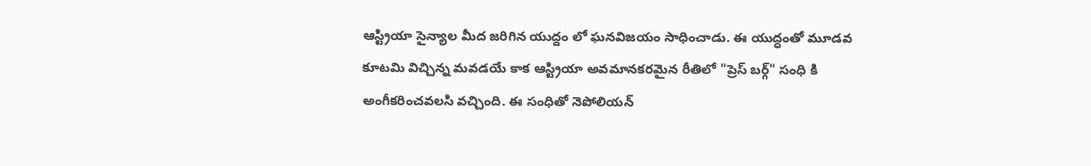ఆస్ట్రియా సైన్యాల మీద జరిగిన యుద్దం లో ఘనవిజయం సాధించాడు. ఈ యుద్ధంతో మూడవ కూటమి విచ్చిన్న మవడయే కాక ఆస్ట్రియా అవమానకరమైన రీతిలో "ప్రెస్ బర్గ్" సంధి కి అంగీకరించవలసి వచ్చింది. ఈ సంధితో నెపోలియన్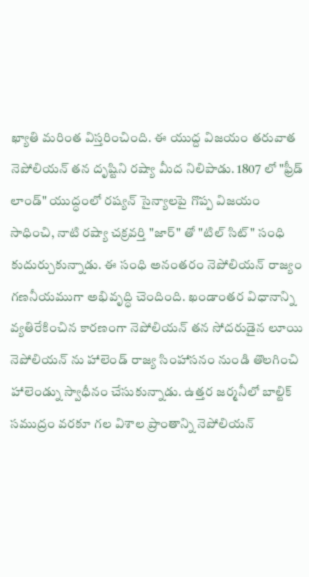ఖ్యాతి మరింత విస్తరించింది. ఈ యుద్ద విజయం తరువాత నెపోలియన్ తన దృష్టిని రష్యా మీద నిలిపాడు. 1807 లో "ఫ్రీడ్ లాండ్" యుద్ధంలో రష్యన్ సైన్యాలపై గొప్ప విజయం సాధించి, నాటి రష్యా చక్రవర్తి "జార్" తో "టిల్ సిట్" సంధి కుదుర్చుకున్నాడు. ఈ సంధి అనంతరం నెపోలియన్ రాజ్యం గణనీయముగా అభివృద్ధి చెందింది. ఖండాంతర విధానాన్ని వ్యతిరేకించిన కారణంగా నెపోలియన్ తన సోదరుడైన లూయి నెపోలియన్ ను హాలెండ్ రాజ్య సింహాసనం నుండి తొలగించి హాలెండ్ను స్వాధీనం చేసుకున్నాడు. ఉత్తర జర్మనీలో బాల్టిక్ సముద్రం వరకూ గల విశాల ప్రాంతాన్ని నెపోలియన్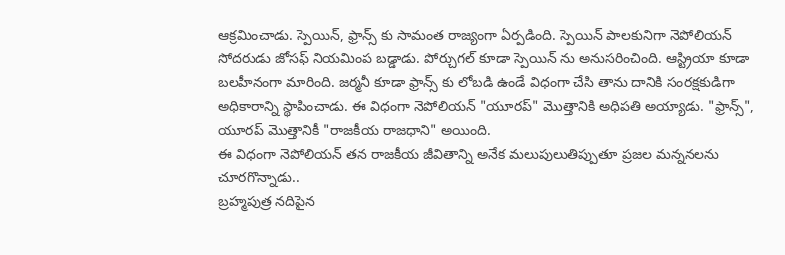ఆక్రమించాడు. స్పెయిన్, ఫ్రాన్స్ కు సామంత రాజ్యంగా ఏర్పడింది. స్పెయిన్ పాలకునిగా నెపోలియన్ సోదరుడు జోసఫ్ నియమింప బడ్డాడు. పోర్చుగల్ కూడా స్పెయిన్ ను అనుసరించింది. ఆస్ట్రియా కూడా బలహీనంగా మారింది. జర్మనీ కూడా ఫ్రాన్స్ కు లోబడి ఉండే విధంగా చేసి తాను దానికి సంరక్షకుడిగా అధికారాన్ని స్థాపించాడు. ఈ విధంగా నెపోలియన్ "యూరప్" మొత్తానికి అధిపతి అయ్యాడు. "ఫ్రాన్స్", యూరప్ మొత్తానికీ "రాజకీయ రాజధాని" అయింది.
ఈ విధంగా నెపోలియన్ తన రాజకీయ జీవితాన్ని అనేక మలుపులుతిప్పుతూ ప్రజల మన్ననలను చూరగొన్నాడు..
బ్రహ్మపుత్ర నదిపైన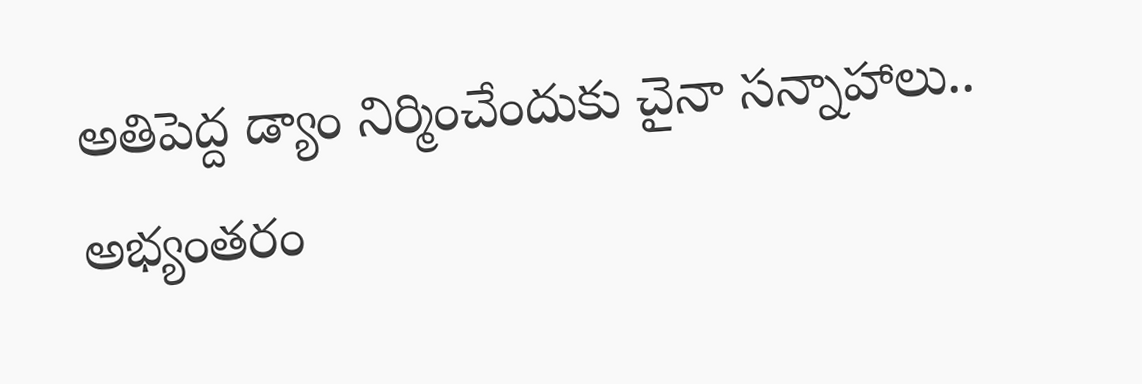అతిపెద్ద డ్యాం నిర్మించేందుకు చైనా సన్నాహాలు.. అభ్యంతరం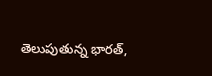తెలుపుతున్న భారత్,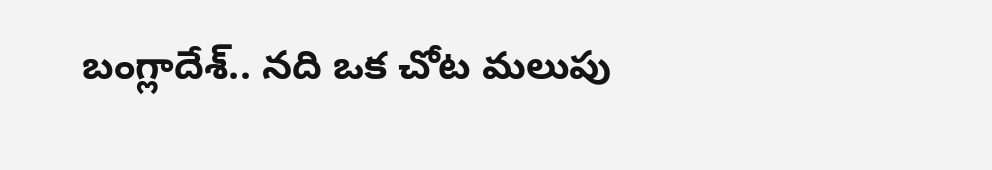బంగ్లాదేశ్.. నది ఒక చోట మలుపు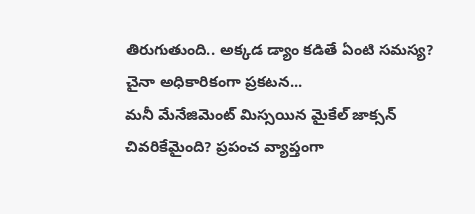తిరుగుతుంది.. అక్కడ డ్యాం కడితే ఏంటి సమస్య? చైనా అధికారికంగా ప్రకటన...
మనీ మేనేజిమెంట్ మిస్సయిన మైకేల్ జాక్సన్ చివరికేమైంది? ప్రపంచ వ్యాప్తంగా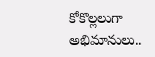కోకొల్లలుగా అభిమానులు..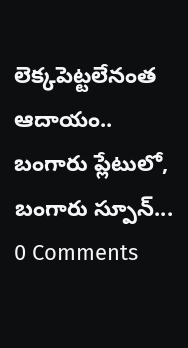లెక్కపెట్టలేనంత ఆదాయం.. బంగారు ప్లేటులో, బంగారు స్పూన్...
0 Comments